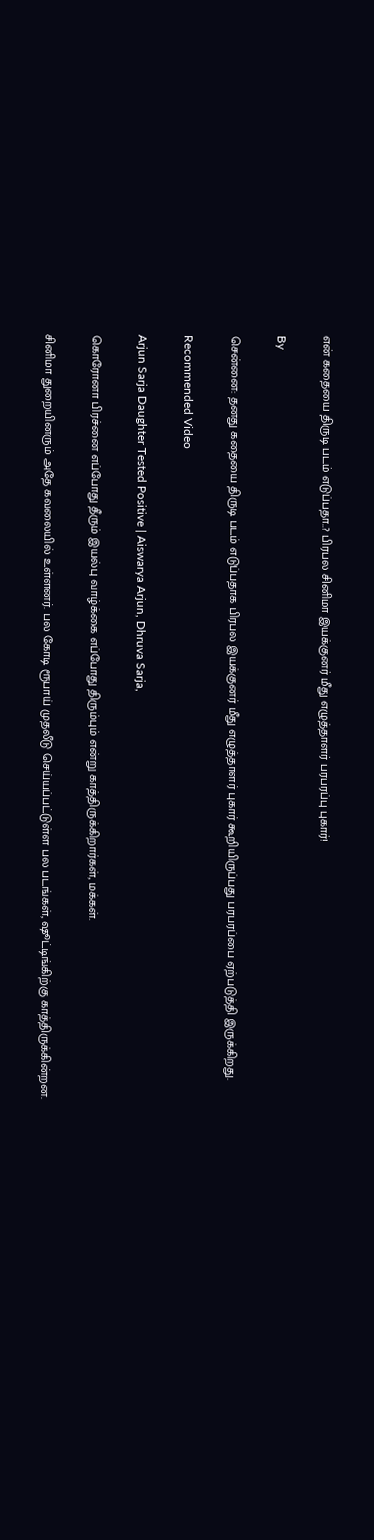என் கதையை திருடி படம் எடுப்பதா..? பிரபல சினிமா இயக்குனர் மீது எழுத்தாளர் பரபரப்பு புகார்!

By

சென்னை: தனது கதையை திருடி படம் எடுப்பதாக பிரபல இயக்குனர் மீது எழுத்தாளர் புகார் கூறியிருப்பது பரபரப்பை ஏற்படுத்தி இருக்கிறது.

Recommended Video

Arjun Sarja Daughter Tested Positive | Aiswarya Arjun, Dhruva Sarja,

கொரோனா பிரச்னை எப்போது தீரும் இயல்பு வாழ்க்கை எப்போது திரும்பும் என்று காத்திருக்கிறார்கள், மக்கள்.

சினிமா துறையினரும் அதே கவலையில் உள்ளனர். பல கோடி ரூபாய் முதலீடு செய்யப்பட்டுள்ள பல படங்கள், ஷூட்டிங்கிற்கு காத்திருக்கின்றன.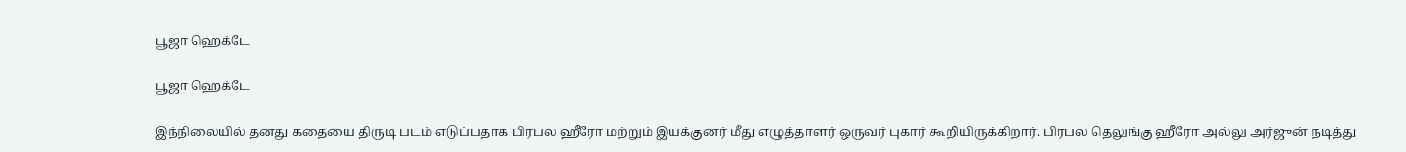பூஜா ஹெக்டே

பூஜா ஹெக்டே

இந்நிலையில் தனது கதையை திருடி படம் எடுப்பதாக பிரபல ஹீரோ மற்றும் இயக்குனர் மீது எழுத்தாளர் ஒருவர் புகார் கூறியிருக்கிறார். பிரபல தெலுங்கு ஹீரோ அல்லு அர்ஜுன் நடித்து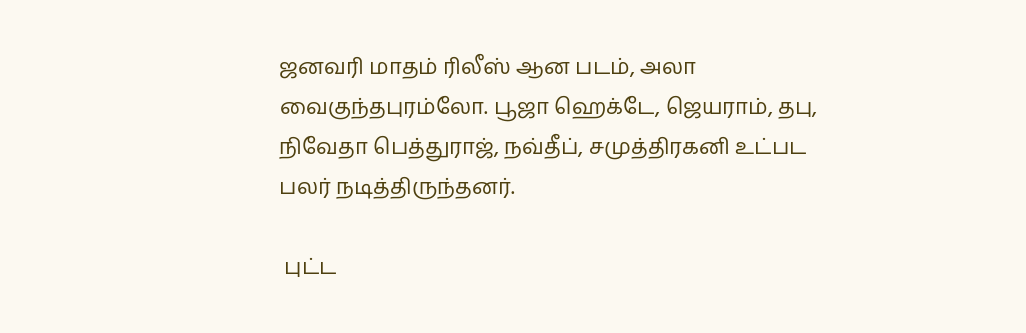ஜனவரி மாதம் ரிலீஸ் ஆன படம், அலா வைகுந்தபுரம்லோ. பூஜா ஹெக்டே, ஜெயராம், தபு, நிவேதா பெத்துராஜ், நவ்தீப், சமுத்திரகனி உட்பட பலர் நடித்திருந்தனர்.

 புட்ட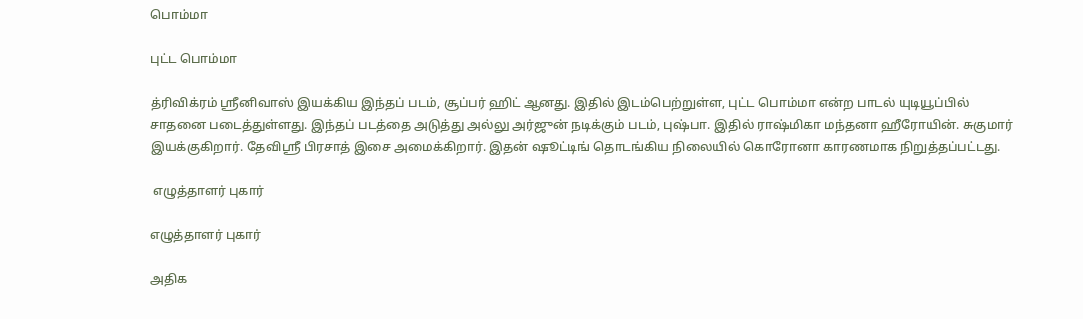பொம்மா

புட்ட பொம்மா

த்ரிவிக்ரம் ஶ்ரீனிவாஸ் இயக்கிய இந்தப் படம், சூப்பர் ஹிட் ஆனது. இதில் இடம்பெற்றுள்ள, புட்ட பொம்மா என்ற பாடல் யுடியூப்பில் சாதனை படைத்துள்ளது. இந்தப் படத்தை அடுத்து அல்லு அர்ஜுன் நடிக்கும் படம், புஷ்பா. இதில் ராஷ்மிகா மந்தனா ஹீரோயின். சுகுமார் இயக்குகிறார். தேவிஶ்ரீ பிரசாத் இசை அமைக்கிறார். இதன் ஷூட்டிங் தொடங்கிய நிலையில் கொரோனா காரணமாக நிறுத்தப்பட்டது.

 எழுத்தாளர் புகார்

எழுத்தாளர் புகார்

அதிக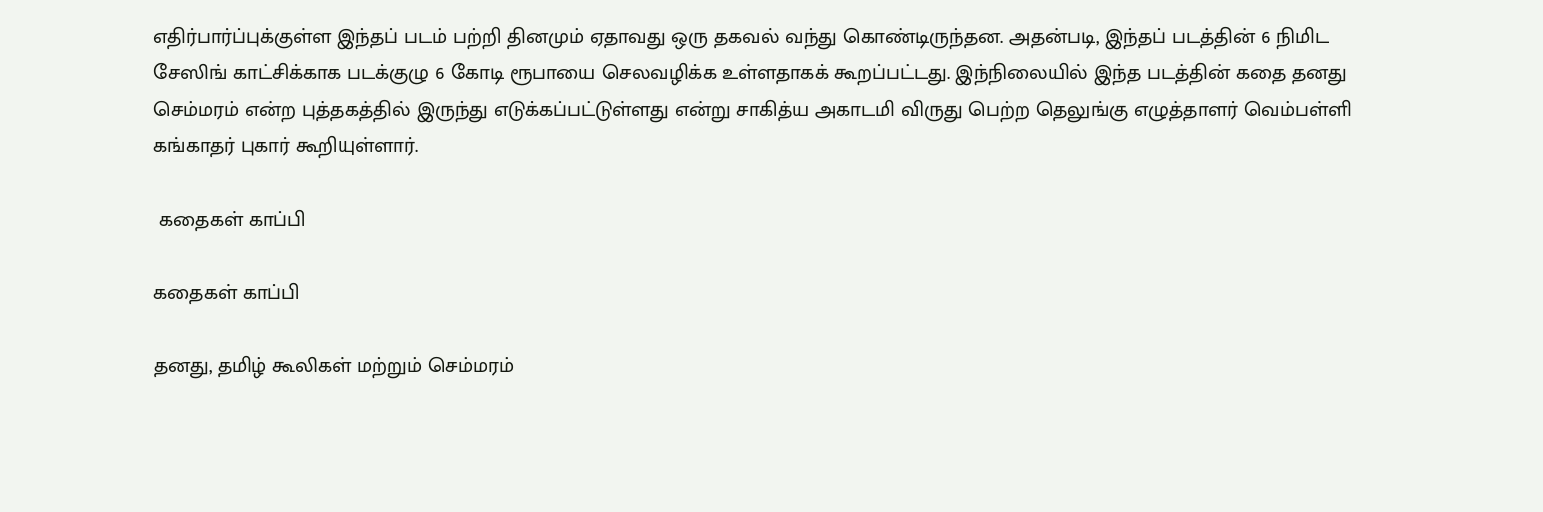எதிர்பார்ப்புக்குள்ள இந்தப் படம் பற்றி தினமும் ஏதாவது ஒரு தகவல் வந்து கொண்டிருந்தன. அதன்படி, இந்தப் படத்தின் 6 நிமிட சேஸிங் காட்சிக்காக படக்குழு 6 கோடி ரூபாயை செலவழிக்க உள்ளதாகக் கூறப்பட்டது. இந்நிலையில் இந்த படத்தின் கதை தனது செம்மரம் என்ற புத்தகத்தில் இருந்து எடுக்கப்பட்டுள்ளது என்று சாகித்ய அகாடமி விருது பெற்ற தெலுங்கு எழுத்தாளர் வெம்பள்ளி கங்காதர் புகார் கூறியுள்ளார்.

 கதைகள் காப்பி

கதைகள் காப்பி

தனது, தமிழ் கூலிகள் மற்றும் செம்மரம்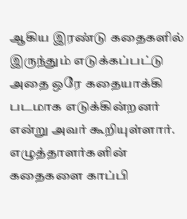ஆகிய இரண்டு கதைகளில் இருந்தும் எடுக்கப்பட்டு அதை ஒரே கதையாக்கி படமாக எடுக்கின்றனர் என்று அவர் கூறியுள்ளார். எழுத்தாளர்களின் கதைகளை காப்பி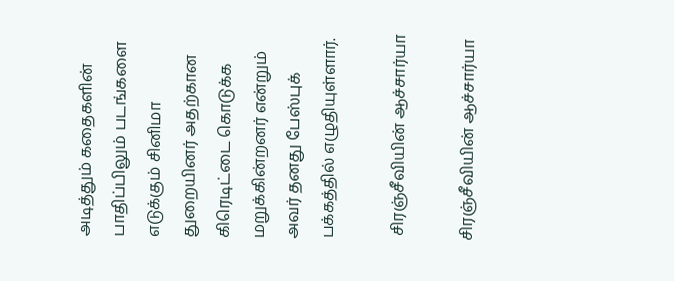அடித்தும் கதைகளின் பாதிப்பிலும் படங்களை எடுக்கும் சினிமா துறையினர் அதற்கான கிரெடிட்டை கொடுக்க மறுக்கின்றனர் என்றும் அவர் தனது பேஸ்புக் பக்கத்தில் எழுதியுள்ளார்.

 சிரஞ்சீவியின் ஆச்சார்யா

சிரஞ்சீவியின் ஆச்சார்யா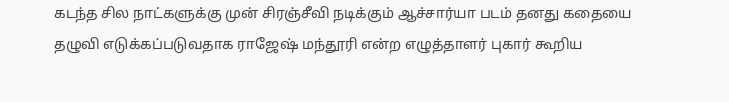கடந்த சில நாட்களுக்கு முன் சிரஞ்சீவி நடிக்கும் ஆச்சார்யா படம் தனது கதையை தழுவி எடுக்கப்படுவதாக ராஜேஷ் மந்தூரி என்ற எழுத்தாளர் புகார் கூறிய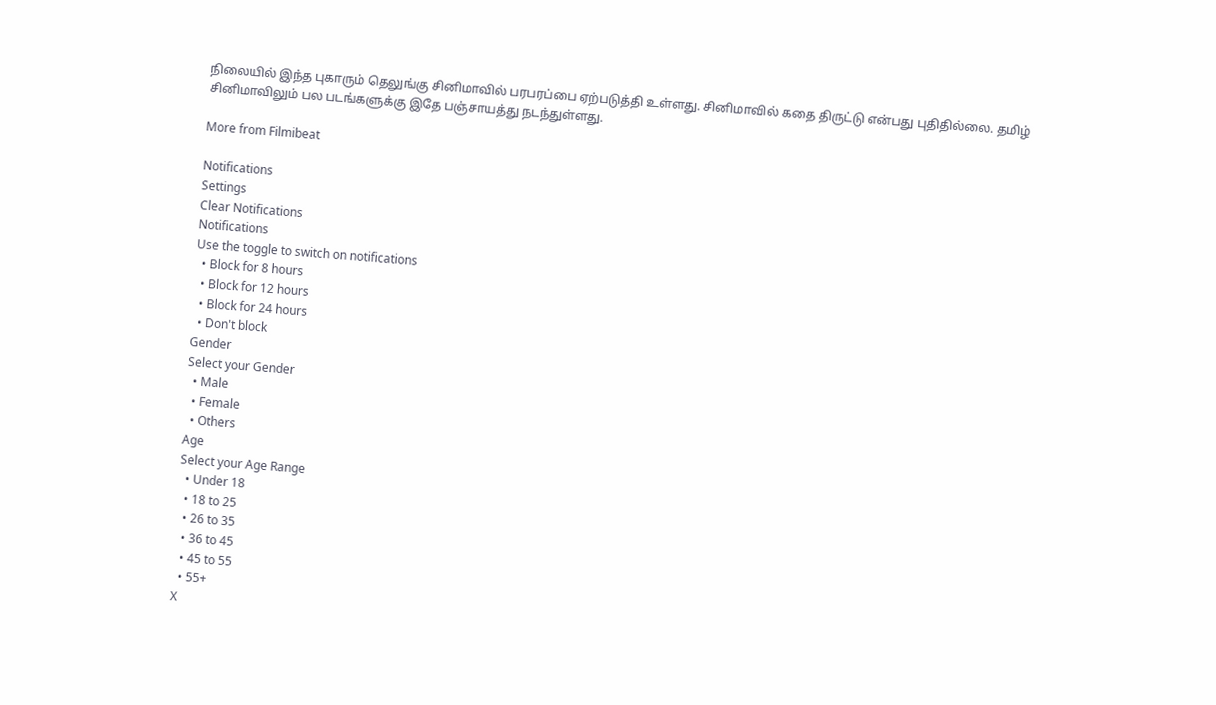நிலையில் இந்த புகாரும் தெலுங்கு சினிமாவில் பரபரப்பை ஏற்படுத்தி உள்ளது. சினிமாவில் கதை திருட்டு என்பது புதிதில்லை. தமிழ் சினிமாவிலும் பல படங்களுக்கு இதே பஞ்சாயத்து நடந்துள்ளது.

More from Filmibeat

Notifications
Settings
Clear Notifications
Notifications
Use the toggle to switch on notifications
  • Block for 8 hours
  • Block for 12 hours
  • Block for 24 hours
  • Don't block
Gender
Select your Gender
  • Male
  • Female
  • Others
Age
Select your Age Range
  • Under 18
  • 18 to 25
  • 26 to 35
  • 36 to 45
  • 45 to 55
  • 55+
X